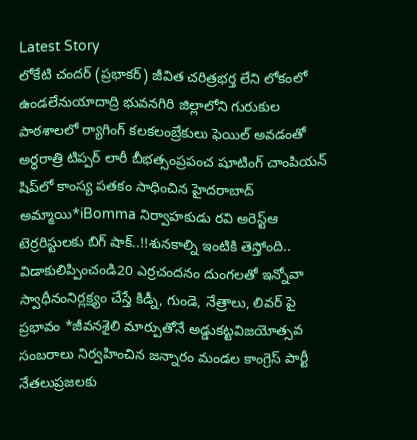Latest Story
లోకేటి చందర్ (ప్రభాకర్) జీవిత చరిత్రభర్త లేని లోకంలో ఉండలేనుయాదాద్రి భువనగిరి జిల్లాలోని గురుకుల పాఠశాలలో ర్యాగింగ్ కలకలంబ్రేకులు ఫెయిల్ అవడంతో అర్ధరాత్రి టిప్పర్ లారీ బీభత్సంప్రపంచ షూటింగ్ చాంపియన్ షిప్‌లో కాంస్య పతకం సాధించిన హైదరాబాద్ అమ్మాయి*iBomma నిర్వాహకుడు రవి అరెస్ట్ఆ టెర్రరిస్టులకు బిగ్ షాక్..!!శునకాల్ని ఇంటికి తెస్తోంది.. విడాకులిప్పించండి20 ఎర్రచందనం దుంగలతో ఇన్నోవా స్వాధీనంనిర్లక్ష్యం చేస్తే కిడ్నీ, గుండె, నేత్రాలు, లివర్ పై ప్రభావం *జీవనశైలి మార్పుతోనే అడ్డుకట్టవిజయోత్సవ సంబరాలు నిర్వహించిన జన్నారం మండల కాంగ్రెస్ పార్టీ నేతలుప్రజలకు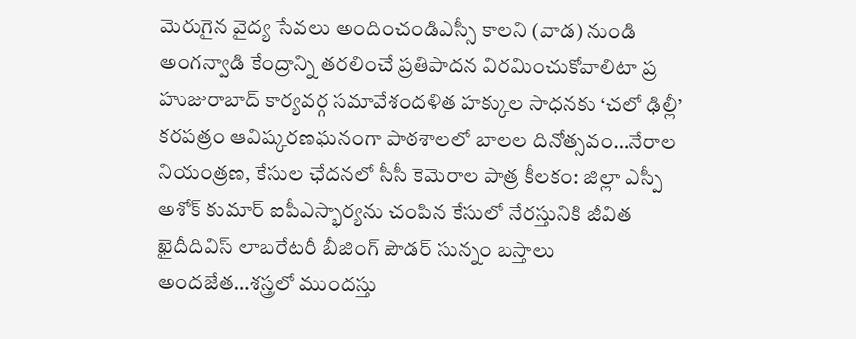మెరుగైన వైద్య సేవలు అందించండిఎస్సీ కాలని (వాడ) నుండి అంగన్వాడి కేంద్రాన్ని తరలించే ప్రతిపాదన విరమించుకోవాలిటా ప్ర హుజురాబాద్ కార్యవర్గ సమావేశందళిత హక్కుల సాధనకు ‘చలో ఢిల్లీ’ కరపత్రం ఆవిష్కరణఘనంగా పాఠశాలలో బాలల దినోత్సవం…నేరాల నియంత్రణ, కేసుల ఛేదనలో సీసీ కెమెరాల పాత్ర కీలకం: జిల్లా ఎస్పీ అశోక్ కుమార్ ఐపీఎస్భార్యను చంపిన కేసులో నేరస్తునికి జీవిత ఖైదీదివిస్ లాబరేటరీ బీజింగ్ పౌడర్ సున్నం బస్తాలు అందజేత…శస్త్రలో ముందస్తు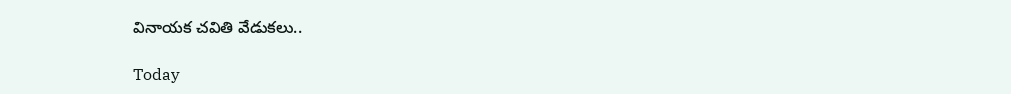వినాయక చవితి వేడుకలు..

Today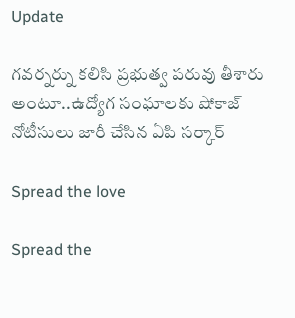Update

గవర్నర్ను కలిసి ప్రభుత్వ పరువు తీశారు అంటూ..ఉద్యోగ సంఘాలకు షోకాజ్ నోటీసులు జారీ చేసిన ఏపి సర్కార్

Spread the love

Spread the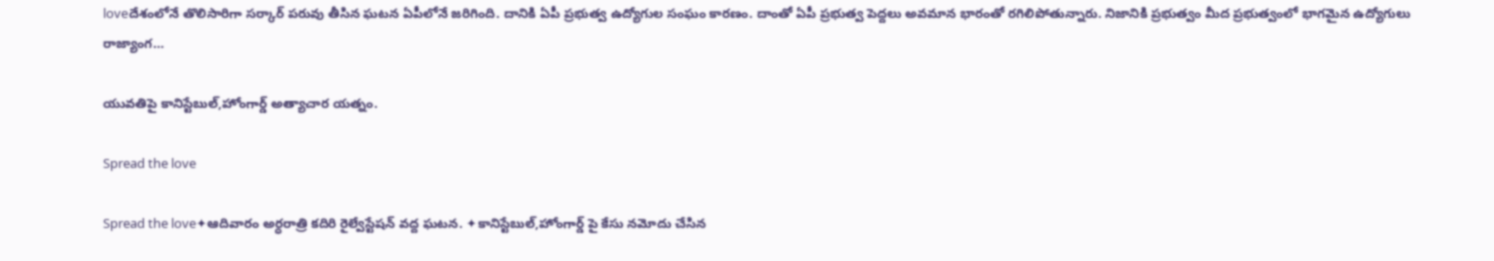loveదేశంలోనే తొలిసారిగా సర్కార్ పరువు తీసిన ఘటన ఏపీలోనే జరిగింది. దానికి ఏపీ ప్రభుత్వ ఉద్యోగుల సంఘం కారణం. దాంతో ఏపీ ప్రభుత్వ పెద్దలు అవమాన భారంతో రగిలిపోతున్నారు. నిజానికి ప్రభుత్వం మీద ప్రభుత్వంలో భాగమైన ఉద్యోగులు రాజ్యాంగ…

యువతిపై కానిస్టేబుల్,హోంగార్డ్ అత్యాచార యత్నం.

Spread the love

Spread the love✦ఆదివారం అర్ధరాత్రి కదిరి రైల్వేస్టేషన్ వద్ద ఘటన. ✦కానిస్టేబుల్,హోంగార్డ్ పై కేసు నమోదు చేసిన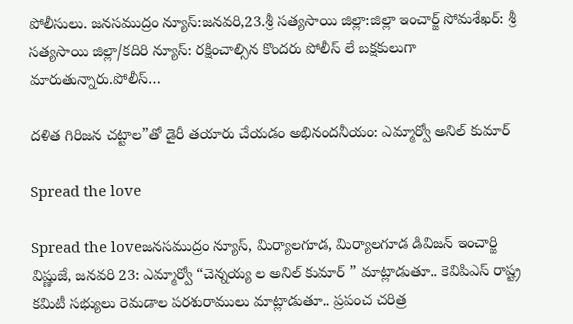పోలీసులు. జనసముద్రం న్యూస్:జనవరి,23.శ్రీ సత్యసాయి జిల్లా:జిల్లా ఇంచార్జ్ సోమశేఖర్: శ్రీ సత్యసాయి జిల్లా/కదిరి న్యూస్: రక్షించాల్సిన కొందరు పోలీస్ లే బక్షకులుగా మారుతున్నారు.పోలీస్…

దళిత గిరిజన చట్టాల”తో డైరీ తయారు చేయడం అభినందనీయం: ఎమ్మార్వో అనిల్ కుమార్

Spread the love

Spread the loveజనసముద్రం న్యూస్, మిర్యాలగూడ, మిర్యాలగూడ డివిజన్ ఇంచార్జి విష్ణుజే, జనవరి 23: ఎమ్మార్వో “చెన్నయ్య ల అనిల్ కుమార్ ” మాట్లాడుతూ.. కెవిపిఎస్ రాష్ట్ర కమిటీ సభ్యులు రెమడాల పరశురాములు మాట్లాడుతూ.. ప్రపంచ చరిత్ర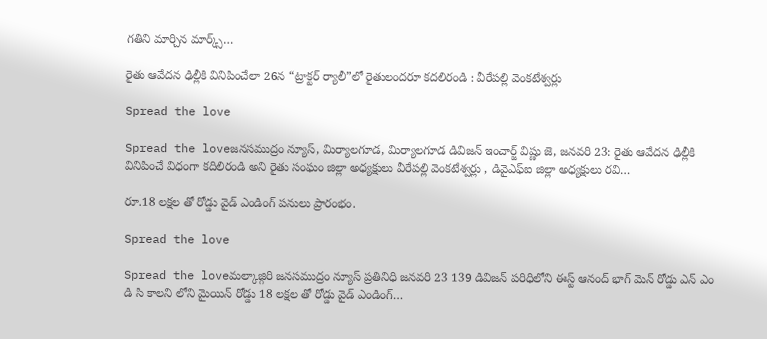గతిని మార్చిన మార్క్స్…

రైతు ఆవేదన ఢిల్లీకి వినిపించేలా 26న “ట్రాక్టర్ ర్యాలీ”లో రైతులందరూ కదలిరండి : వీరేపల్లి వెంకటేశ్వర్లు

Spread the love

Spread the loveజనసముద్రం న్యూస్, మిర్యాలగూడ, మిర్యాలగూడ డివిజన్ ఇంచార్జ్ విష్ణు జె, జనవరి 23: రైతు ఆవేదన ఢిల్లీకి వినిపించే విధంగా కదిలిరండి అని రైతు సంఘం జిల్లా అధ్యక్షులు వీరేపల్లి వెంకటేశ్వర్లు , డివైఎఫ్ఐ జిల్లా అధ్యక్షులు రవి…

రూ.18 లక్షల తో రోడ్డు వైడ్ ఎండింగ్ పనులు ప్రారంభం.

Spread the love

Spread the loveమల్కాజ్గిరి జనసముద్రం న్యూస్ ప్రతినిధి జనవరి 23 139 డివిజన్ పరిధిలోని ఈస్ట్ ఆనంద్ భాగ్ మెన్ రోడ్డు ఎన్ ఎం డి సి కాలని లోని మైయిన్ రోడ్డు 18 లక్షల తో రోడ్డు వైడ్ ఎండింగ్…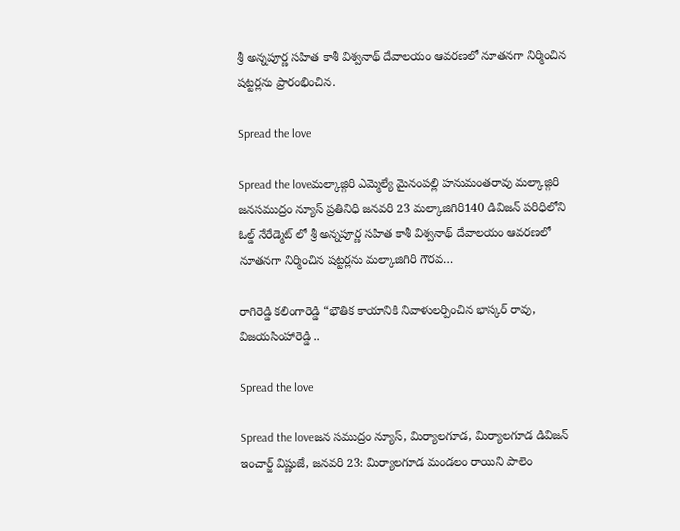శ్రీ అన్నపూర్ణ సహిత కాశీ విశ్వనాథ్ దేవాలయం ఆవరణలో నూతనగా నిర్మించిన షట్టర్లను ప్రారంభించిన.

Spread the love

Spread the loveమల్కాజ్గిరి ఎమ్మెల్యే మైనంపల్లి హనుమంతరావు మల్కాజ్గిరి జనసముద్రం న్యూస్ ప్రతినిధి జనవరి 23 మల్కాజిగిరి140 డివిజన్ పరిధిలోని ఓల్డ్ నేరేడ్మెట్ లో శ్రీ అన్నపూర్ణ సహిత కాశీ విశ్వనాథ్ దేవాలయం ఆవరణలో నూతనగా నిర్మించిన షట్టర్లను మల్కాజిగిరి గౌరవ…

రాగిరెడ్డి కలింగారెడ్డి “భౌతిక కాయానికి నివాళులర్పించిన భాస్కర్ రావు, విజయసింహారెడ్డి ..

Spread the love

Spread the loveజన సముద్రం న్యూస్, మిర్యాలగూడ, మిర్యాలగూడ డివిజన్ ఇంచార్జ్ విష్ణుజే, జనవరి 23: మిర్యాలగూడ మండలం రాయిని పాలెం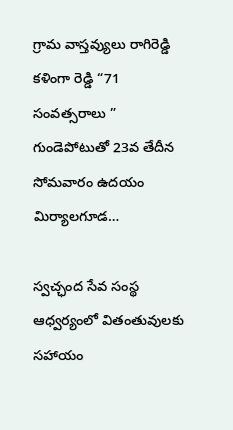గ్రామ వాస్తవ్యులు రాగిరెడ్డి కళింగా రెడ్డి “71 సంవత్సరాలు ” గుండెపోటుతో 23వ తేదీన సోమవారం ఉదయం మిర్యాలగూడ…

స్వచ్ఛంద సేవ సంస్థ ఆధ్వర్యంలో వితంతువులకు సహాయం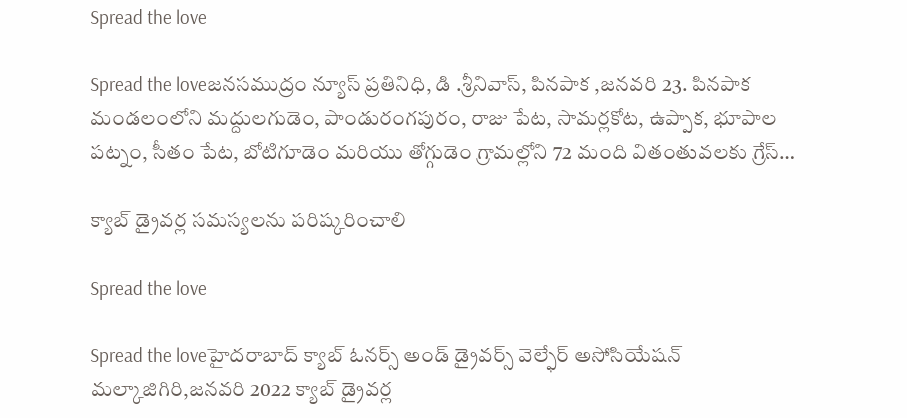Spread the love

Spread the loveజనసముద్రం న్యూస్ ప్రతినిధి, డి .శ్రీనివాస్, పినపాక ,జనవరి 23. పినపాక మండలంలోని మద్దులగుడెం, పాండురంగపురం, రాజు పేట, సామర్లకోట, ఉప్పాక, భూపాల పట్నం, సీతం పేట, బోటిగూడెం మరియు తోగ్గుడెం గ్రామల్లోని 72 మంది వితంతువలకు గ్రేస్…

క్యాబ్ డ్రైవర్ల సమస్యలను పరిష్కరించాలి

Spread the love

Spread the loveహైదరాబాద్ క్యాబ్ ఓనర్స్ అండ్ డ్రైవర్స్ వెల్ఫేర్ అసోసియేషన్ మల్కాజిగిరి,జనవరి 2022 క్యాబ్ డ్రైవర్ల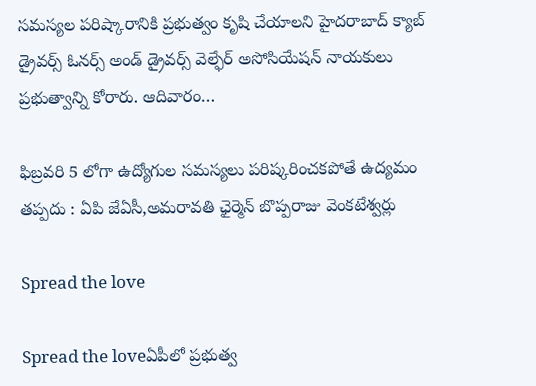సమస్యల పరిష్కారానికి ప్రభుత్వం కృషి చేయాలని హైదరాబాద్ క్యాబ్ డ్రైవర్స్ ఓనర్స్ అండ్ డ్రైవర్స్ వెల్ఫేర్ అసోసియేషన్ నాయకులు ప్రభుత్వాన్ని కోరారు. ఆదివారం…

ఫిబ్రవరి 5 లోగా ఉద్యోగుల సమస్యలు పరిష్కరించకపోతే ఉద్యమం తప్పదు : ఏపి జేఏసీ,అమరావతి ఛైర్మెన్ బొప్పరాజు వెంకటేశ్వర్లు

Spread the love

Spread the loveఏపీలో ప్రభుత్వ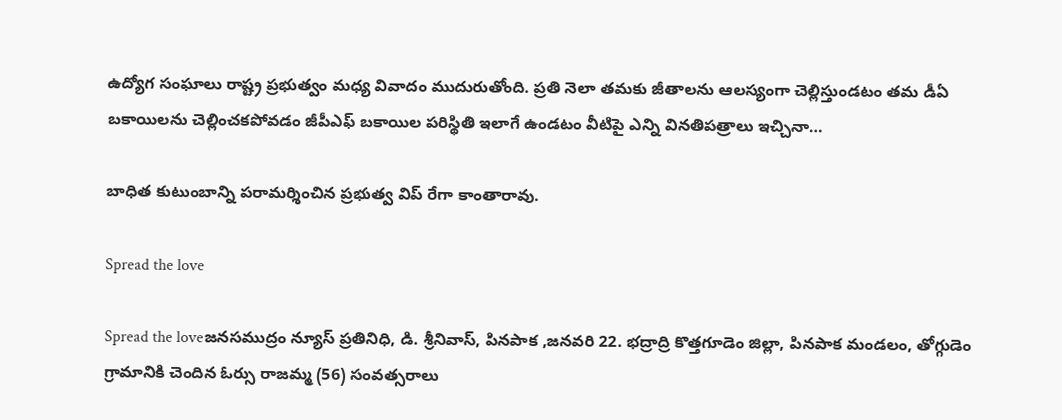ఉద్యోగ సంఘాలు రాష్ట్ర ప్రభుత్వం మధ్య వివాదం ముదురుతోంది. ప్రతి నెలా తమకు జీతాలను ఆలస్యంగా చెల్లిస్తుండటం తమ డీఏ బకాయిలను చెల్లించకపోవడం జీపీఎఫ్ బకాయిల పరిస్థితి ఇలాగే ఉండటం వీటిపై ఎన్ని వినతిపత్రాలు ఇచ్చినా…

బాధిత కుటుంబాన్ని పరామర్శించిన ప్రభుత్వ విప్ రేగా కాంతారావు.

Spread the love

Spread the loveజనసముద్రం న్యూస్ ప్రతినిధి, డి. శ్రీనివాస్, పినపాక ,జనవరి 22. భద్రాద్రి కొత్తగూడెం జిల్లా, పినపాక మండలం, తోగ్గుడెం గ్రామానికి చెందిన ఓర్సు రాజమ్మ (56) సంవత్సరాలు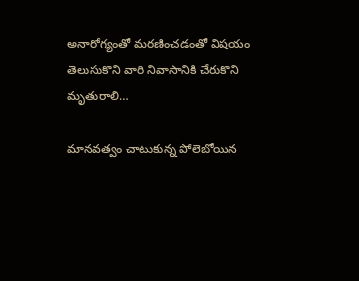అనారోగ్యంతో మరణించడంతో విషయం తెలుసుకొని వారి నివాసానికి చేరుకొని మృతురాలి…

మానవత్వం చాటుకున్న పోలెబోయిన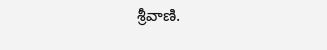శ్రీవాణి.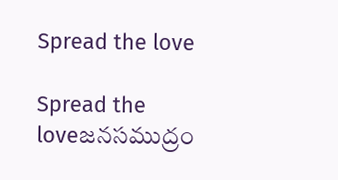Spread the love

Spread the loveజనసముద్రం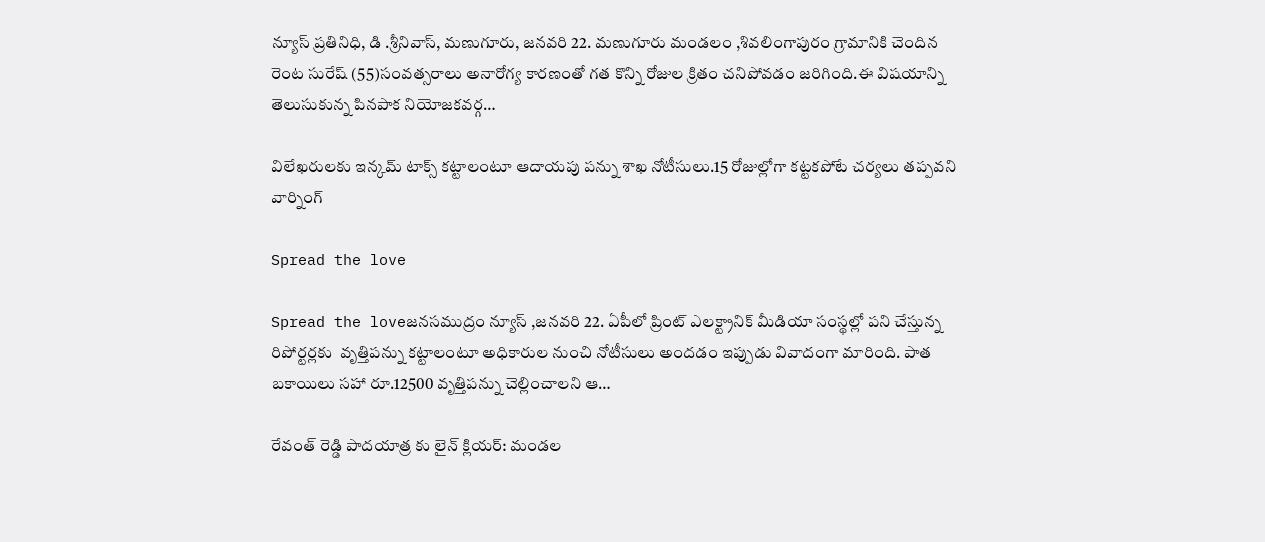న్యూస్ ప్రతినిధి, డి .శ్రీనివాస్, మణుగూరు, జనవరి 22. మణుగూరు మండలం ,శివలింగాపురం గ్రామానికి చెందిన రెంట సురేష్ (55)సంవత్సరాలు అనారోగ్య కారణంతో గత కొన్ని రోజుల క్రితం చనిపోవడం జరిగింది.ఈ విషయాన్ని తెలుసుకున్న పినపాక నియోజకవర్గ…

విలేఖరులకు ఇన్కమ్ టాక్స్ కట్టాలంటూ ఆదాయపు పన్ను శాఖ నోటీసులు.15 రోజుల్లోగా కట్టకపోటే చర్యలు తప్పవని వార్నింగ్

Spread the love

Spread the loveజనసముద్రం న్యూస్ ,జనవరి 22. ఏపీలో ప్రింట్ ఎలక్ట్రానిక్ మీడియా సంస్థల్లో పని చేస్తున్న రిపోర్టర్లకు  వృత్తిపన్ను కట్టాలంటూ అధికారుల నుంచి నోటీసులు అందడం ఇప్పుడు వివాదంగా మారింది. పాత బకాయిలు సహా రూ.12500 వృత్తిపన్ను చెల్లించాలని ఆ…

రేవంత్ రెడ్డి పాదయాత్ర కు లైన్ క్లియర్: మండల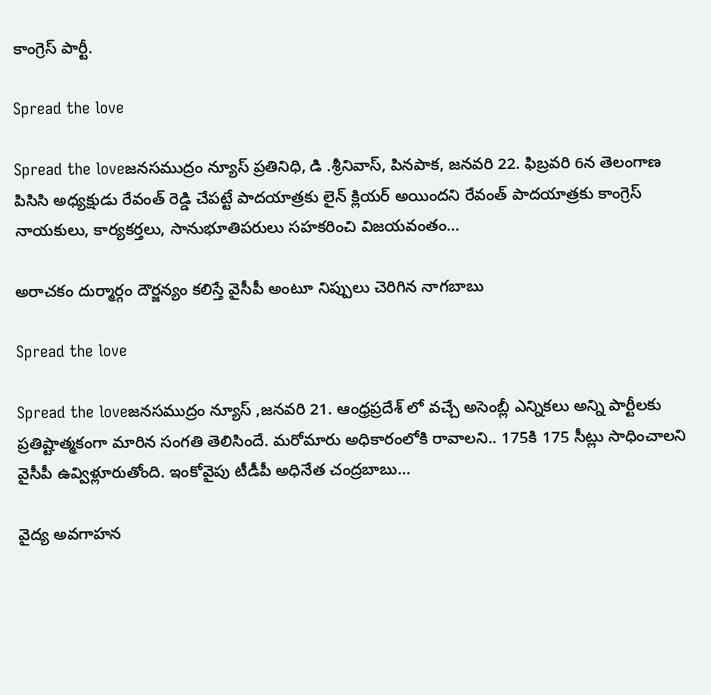కాంగ్రెస్ పార్టీ.

Spread the love

Spread the loveజనసముద్రం న్యూస్ ప్రతినిధి, డి .శ్రీనివాస్, పినపాక, జనవరి 22. ఫిబ్రవరి 6న తెలంగాణ పిసిసి అధ్యక్షుడు రేవంత్ రెడ్డి చేపట్టే పాదయాత్రకు లైన్ క్లియర్ అయిందని రేవంత్ పాదయాత్రకు కాంగ్రెస్ నాయకులు, కార్యకర్తలు, సానుభూతిపరులు సహకరించి విజయవంతం…

అరాచకం దుర్మార్గం దౌర్జన్యం కలిస్తే వైసీపీ అంటూ నిప్పులు చెరిగిన నాగబాబు

Spread the love

Spread the loveజనసముద్రం న్యూస్ ,జనవరి 21. ఆంధ్రప్రదేశ్ లో వచ్చే అసెంబ్లీ ఎన్నికలు అన్ని పార్టీలకు ప్రతిష్టాత్మకంగా మారిన సంగతి తెలిసిందే. మరోమారు అధికారంలోకి రావాలని.. 175కి 175 సీట్లు సాధించాలని వైసీపీ ఉవ్విళ్లూరుతోంది. ఇంకోవైపు టీడీపీ అధినేత చంద్రబాబు…

వైద్య అవగాహన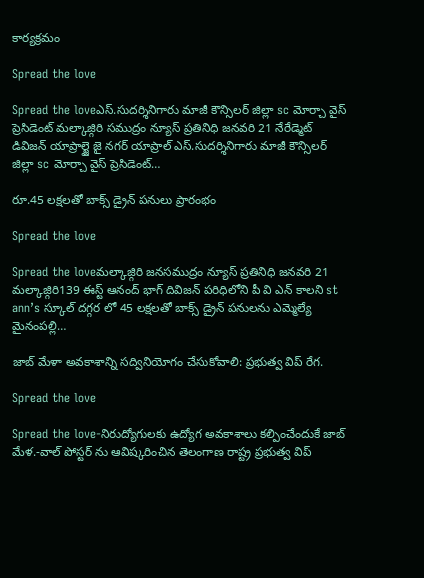కార్యక్రమం

Spread the love

Spread the loveఎస్.సుదర్శినిగారు మాజీ కౌన్సిలర్ జిల్లా sc మోర్చా వైస్ ప్రెసిడెంట్ మల్కాజ్గిరి సముద్రం న్యూస్ ప్రతినిధి జనవరి 21 నేరేడ్మెట్ డివిజన్ యాప్రాల్జై జై నగర్ యాప్రాల్ ఎస్.సుదర్శినిగారు మాజీ కౌన్సిలర్ జిల్లా sc మోర్చా వైస్ ప్రెసిడెంట్…

రూ.45 లక్షలతో బాక్స్ డ్రైన్ పనులు ప్రారంభం

Spread the love

Spread the loveమల్కాజ్గిరి జనసముద్రం న్యూస్ ప్రతినిధి జనవరి 21 మల్కాజ్గిరి139 ఈస్ట్ ఆనంద్ భాగ్ దివిజన్ పరిధిలోని పీ వి ఎన్ కాలని st ann’s స్కూల్ దగ్గర లో 45 లక్షలతో బాక్స్ డ్రైన్ పనులను ఎమ్మెల్యే మైనంపల్లి…

జాబ్ మేళా అవకాశాన్ని సద్వినియోగం చేసుకోవాలి: ప్రభుత్వ విప్ రేగ.

Spread the love

Spread the love-నిరుద్యోగులకు ఉద్యోగ అవకాశాలు కల్పించేందుకే జాబ్ మేళ.-వాల్ పోస్టర్ ను ఆవిష్కరించిన తెలంగాణ రాష్ట్ర ప్రభుత్వ విప్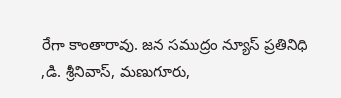రేగా కాంతారావు. జన సముద్రం న్యూస్ ప్రతినిధి ,డి. శ్రీనివాస్, మణుగూరు,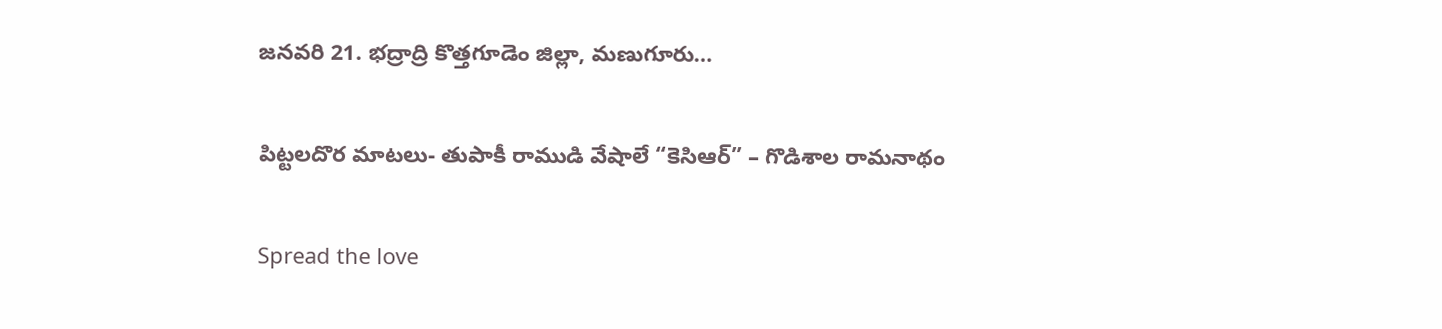జనవరి 21. భద్రాద్రి కొత్తగూడెం జిల్లా, మణుగూరు…

పిట్టలదొర మాటలు- తుపాకీ రాముడి వేషాలే “కెసిఆర్” – గొడిశాల రామనాథం

Spread the love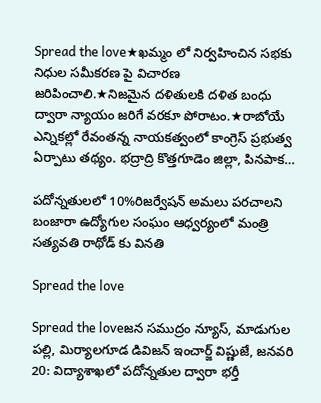Spread the love★ఖమ్మం లో నిర్వహించిన సభకు నిధుల సమీకరణ పై విచారణ జరిపించాలి.★నిజమైన దళితులకి దళిత బంధు ద్వారా న్యాయం జరిగే వరకూ పోరాటం.★రాబోయే ఎన్నికల్లో రేవంతన్న నాయకత్వంలో కాంగ్రెస్ ప్రభుత్వ ఏర్పాటు తథ్యం. భద్రాద్రి కొత్తగూడెం జిల్లా, పినపాక…

పదోన్నతులలో 10%రిజర్వేషన్ అమలు పరచాలని బంజారా ఉద్యోగుల సంఘం ఆధ్వర్యంలో మంత్రి సత్యవతి రాథోడ్ కు వినతి

Spread the love

Spread the loveజన సముద్రం న్యూస్, మాడుగుల పల్లి, మిర్యాలగూడ డివిజన్ ఇంచార్జ్ విష్ణుజే, జనవరి 20: విద్యాశాఖలో పదోన్నతుల ద్వారా భర్తీ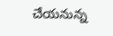చేయనున్న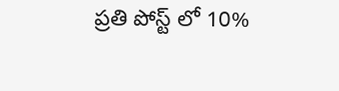ప్రతి పోస్ట్ లో 10%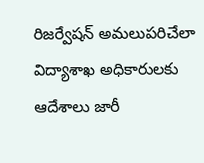రిజర్వేషన్ అమలుపరిచేలా విద్యాశాఖ అధికారులకు ఆదేశాలు జారీ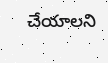చేయాలని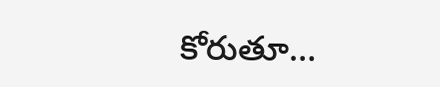కోరుతూ…